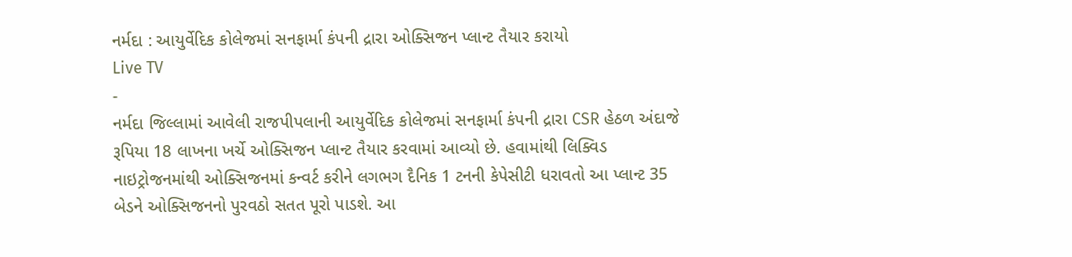નર્મદા : આયુર્વેદિક કોલેજમાં સનફાર્મા કંપની દ્રારા ઓક્સિજન પ્લાન્ટ તૈયાર કરાયો
Live TV
-
નર્મદા જિલ્લામાં આવેલી રાજપીપલાની આયુર્વેદિક કોલેજમાં સનફાર્મા કંપની દ્રારા CSR હેઠળ અંદાજે રૂપિયા 18 લાખના ખર્ચે ઓક્સિજન પ્લાન્ટ તૈયાર કરવામાં આવ્યો છે. હવામાંથી લિક્વિડ નાઇટ્રોજનમાંથી ઓક્સિજનમાં કન્વર્ટ કરીને લગભગ દૈનિક 1 ટનની કેપેસીટી ધરાવતો આ પ્લાન્ટ 35 બેડને ઓક્સિજનનો પુરવઠો સતત પૂરો પાડશે. આ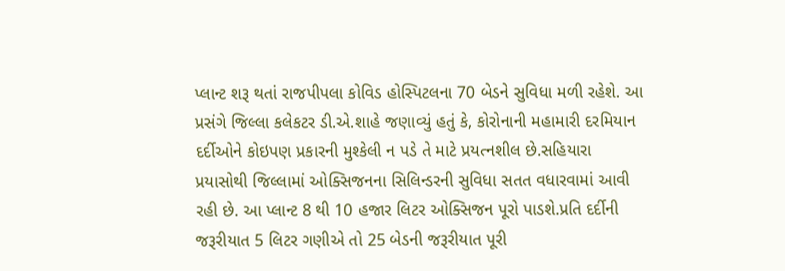પ્લાન્ટ શરૂ થતાં રાજપીપલા કોવિડ હોસ્પિટલના 70 બેડને સુવિધા મળી રહેશે. આ પ્રસંગે જિલ્લા કલેકટર ડી.એ.શાહે જણાવ્યું હતું કે, કોરોનાની મહામારી દરમિયાન દર્દીઓને કોઇપણ પ્રકારની મુશ્કેલી ન પડે તે માટે પ્રયત્નશીલ છે.સહિયારા પ્રયાસોથી જિલ્લામાં ઓક્સિજનના સિલિન્ડરની સુવિધા સતત વધારવામાં આવી રહી છે. આ પ્લાન્ટ 8 થી 10 હજાર લિટર ઓક્સિજન પૂરો પાડશે.પ્રતિ દર્દીની જરૂરીયાત 5 લિટર ગણીએ તો 25 બેડની જરૂરીયાત પૂરી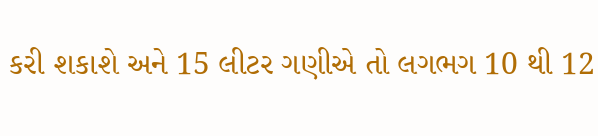કરી શકાશે અને 15 લીટર ગણીએ તો લગભગ 10 થી 12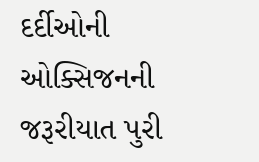દર્દીઓની ઓક્સિજનની જરૂરીયાત પુરી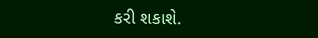કરી શકાશે.